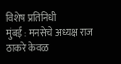विशेष प्रतिनिधी
मुंबई : मनसेचे अध्यक्ष राज ठाकरे केवळ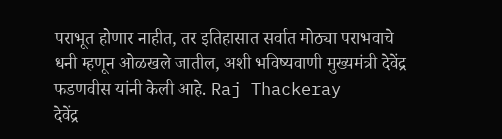पराभूत होणार नाहीत, तर इतिहासात सर्वात मोठ्या पराभवाचे धनी म्हणून ओळखले जातील, अशी भविष्यवाणी मुख्यमंत्री देवेंद्र फडणवीस यांनी केली आहे. Raj Thackeray
देवेंद्र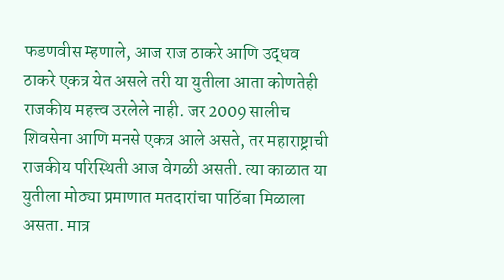फडणवीस म्हणाले, आज राज ठाकरे आणि उद्धव ठाकरे एकत्र येत असले तरी या युतीला आता कोणतेही राजकीय महत्त्व उरलेले नाही. जर 2009 सालीच शिवसेना आणि मनसे एकत्र आले असते, तर महाराष्ट्राची राजकीय परिस्थिती आज वेगळी असती. त्या काळात या युतीला मोठ्या प्रमाणात मतदारांचा पाठिंबा मिळाला असता. मात्र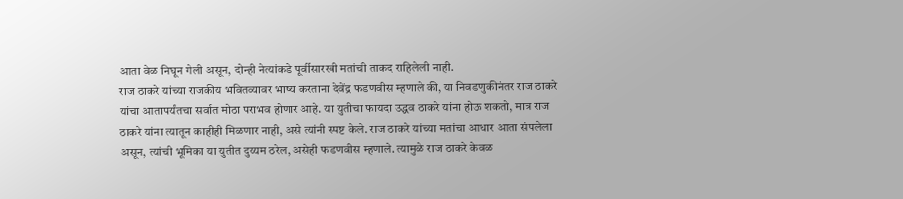आता वेळ निघून गेली असून, दोन्ही नेत्यांकडे पूर्वीसारखी मतांची ताकद राहिलेली नाही.
राज ठाकरे यांच्या राजकीय भवितव्यावर भाष्य करताना देवेंद्र फडणवीस म्हणाले की, या निवडणुकीनंतर राज ठाकरे यांचा आतापर्यंतचा सर्वात मोठा पराभव होणार आहे. या युतीचा फायदा उद्धव ठाकरे यांना होऊ शकतो, मात्र राज ठाकरे यांना त्यातून काहीही मिळणार नाही, असे त्यांनी स्पष्ट केले. राज ठाकरे यांच्या मतांचा आधार आता संपलेला असून, त्यांची भूमिका या युतीत दुय्यम ठरेल, असेही फडणवीस म्हणाले. त्यामुळे राज ठाकरे केवळ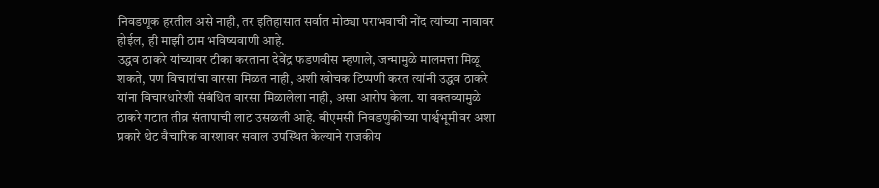निवडणूक हरतील असे नाही, तर इतिहासात सर्वात मोठ्या पराभवाची नोंद त्यांच्या नावावर होईल, ही माझी ठाम भविष्यवाणी आहे.
उद्धव ठाकरे यांच्यावर टीका करताना देवेंद्र फडणवीस म्हणाले, जन्मामुळे मालमत्ता मिळू शकते, पण विचारांचा वारसा मिळत नाही, अशी खोचक टिप्पणी करत त्यांनी उद्धव ठाकरे यांना विचारधारेशी संबंधित वारसा मिळालेला नाही, असा आरोप केला. या वक्तव्यामुळे ठाकरे गटात तीव्र संतापाची लाट उसळली आहे. बीएमसी निवडणुकीच्या पार्श्वभूमीवर अशा प्रकारे थेट वैचारिक वारशावर सवाल उपस्थित केल्याने राजकीय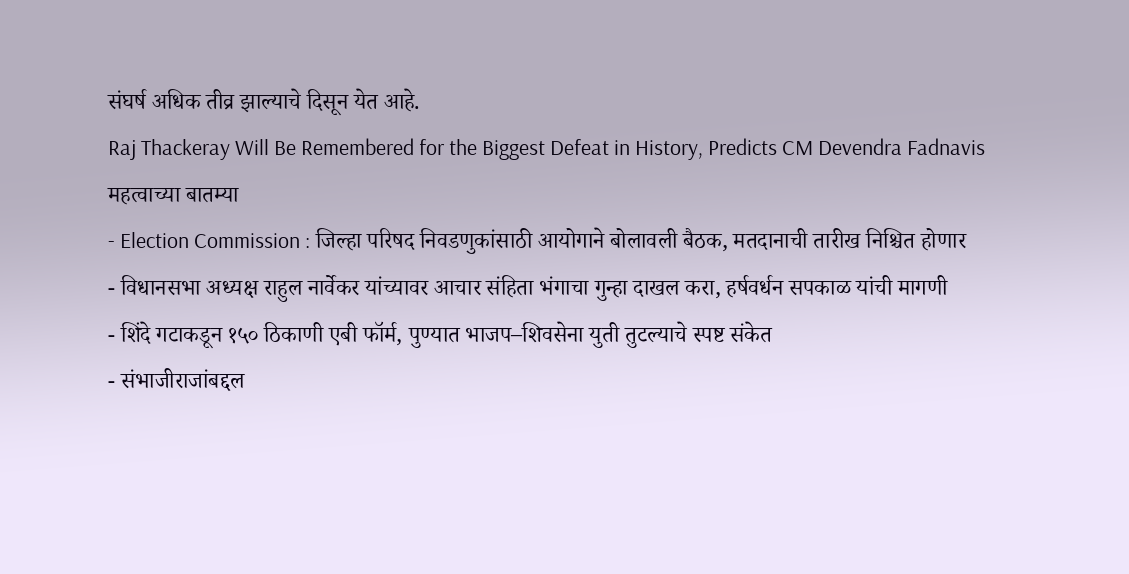संघर्ष अधिक तीव्र झाल्याचे दिसून येत आहे.
Raj Thackeray Will Be Remembered for the Biggest Defeat in History, Predicts CM Devendra Fadnavis
महत्वाच्या बातम्या
- Election Commission : जिल्हा परिषद निवडणुकांसाठी आयोगाने बोलावली बैठक, मतदानाची तारीख निश्चित होणार
- विधानसभा अध्यक्ष राहुल नार्वेकर यांच्यावर आचार संहिता भंगाचा गुन्हा दाखल करा, हर्षवर्धन सपकाळ यांची मागणी
- शिंदे गटाकडून १५० ठिकाणी एबी फॉर्म, पुण्यात भाजप–शिवसेना युती तुटल्याचे स्पष्ट संकेत
- संभाजीराजांबद्दल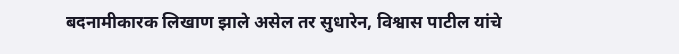बदनामीकारक लिखाण झाले असेल तर सुधारेन, विश्वास पाटील यांचे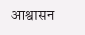आश्वासन